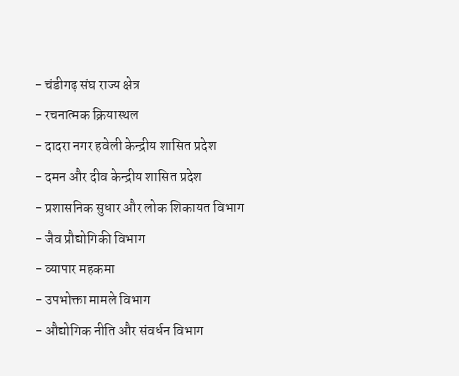- चंडीगढ़ संघ राज्य क्षेत्र
- रचनात्मक क्रियास्थल
- दादरा नगर हवेली केन्द्रीय शासित प्रदेश
- दमन और दीव केन्द्रीय शासित प्रदेश
- प्रशासनिक सुधार और लोक शिकायत विभाग
- जैव प्रौद्योगिकी विभाग
- व्यापार महकमा
- उपभोक्ता मामले विभाग
- औद्योगिक नीति और संवर्धन विभाग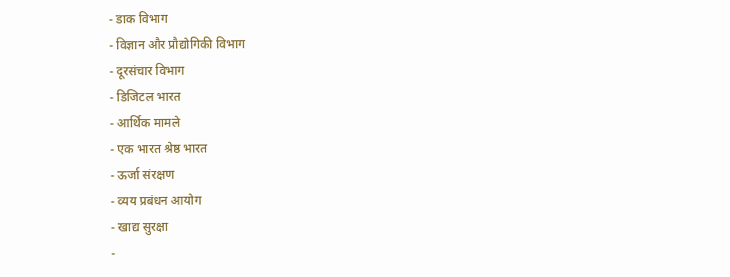- डाक विभाग
- विज्ञान और प्रौद्योगिकी विभाग
- दूरसंचार विभाग
- डिजिटल भारत
- आर्थिक मामले
- एक भारत श्रेष्ठ भारत
- ऊर्जा संरक्षण
- व्यय प्रबंधन आयोग
- खाद्य सुरक्षा
-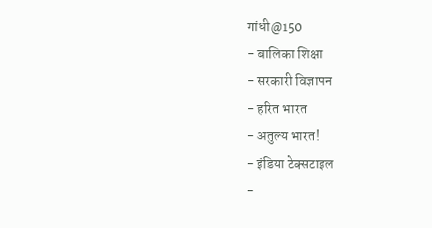गांधी@150
- बालिका शिक्षा
- सरकारी विज्ञापन
- हरित भारत
- अतुल्य भारत!
- इंडिया टेक्सटाइल
-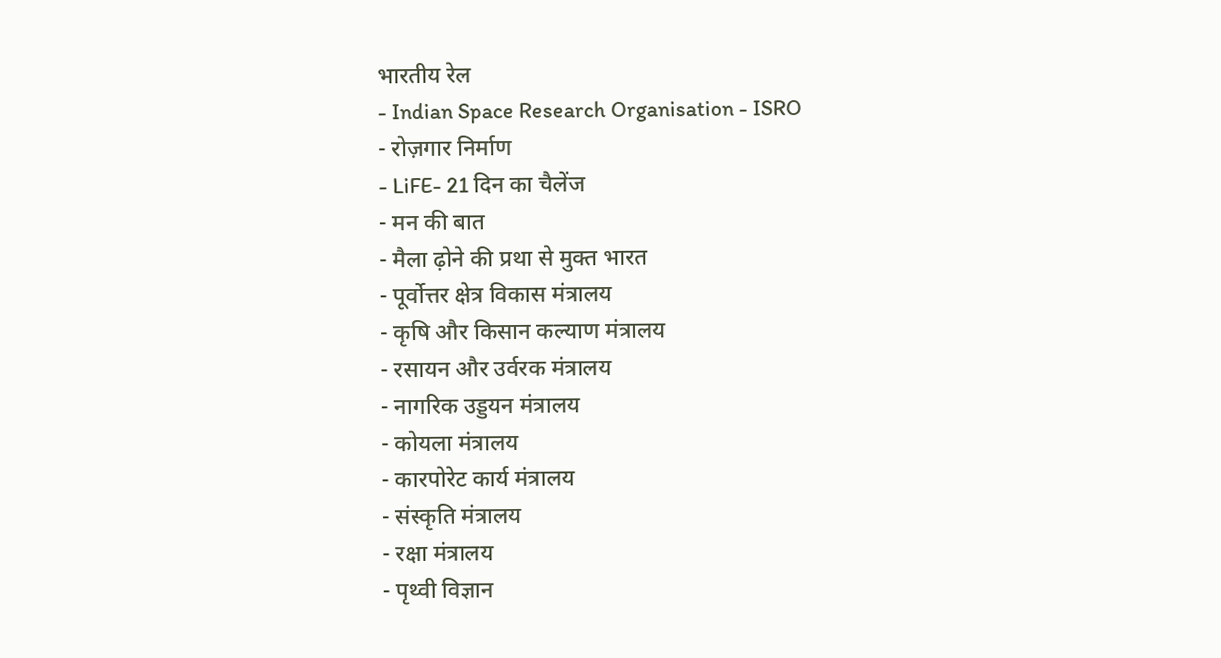भारतीय रेल
- Indian Space Research Organisation - ISRO
- रोज़गार निर्माण
- LiFE- 21 दिन का चैलेंज
- मन की बात
- मैला ढ़ोने की प्रथा से मुक्त भारत
- पूर्वोत्तर क्षेत्र विकास मंत्रालय
- कृषि और किसान कल्याण मंत्रालय
- रसायन और उर्वरक मंत्रालय
- नागरिक उड्डयन मंत्रालय
- कोयला मंत्रालय
- कारपोरेट कार्य मंत्रालय
- संस्कृति मंत्रालय
- रक्षा मंत्रालय
- पृथ्वी विज्ञान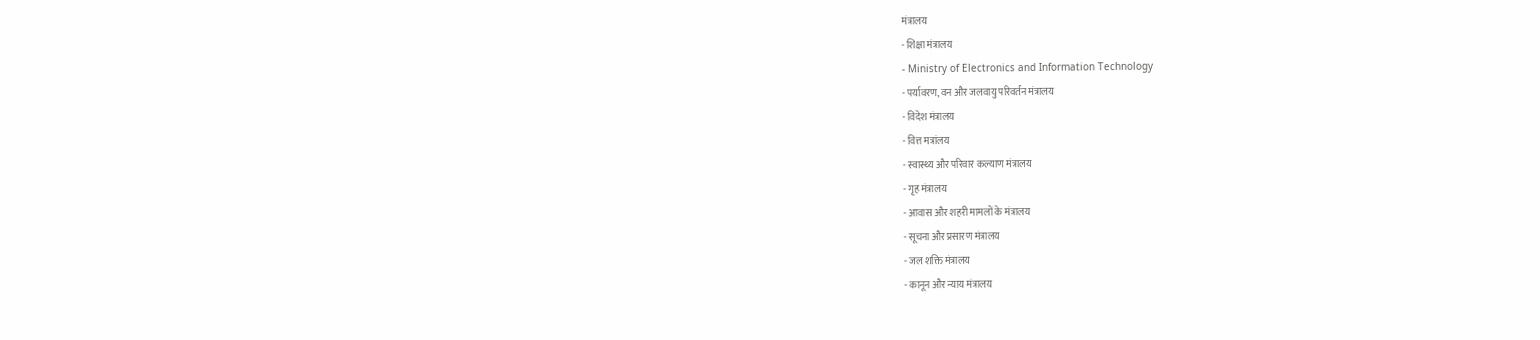मंत्रालय
- शिक्षा मंत्रालय
- Ministry of Electronics and Information Technology
- पर्यावरण, वन और जलवायु परिवर्तन मंत्रालय
- विदेश मंत्रालय
- वित्त मत्रांलय
- स्वास्थ्य और परिवार कल्याण मंत्रालय
- गृह मंत्रालय
- आवास और शहरी मामलों के मंत्रालय
- सूचना और प्रसारण मंत्रालय
- जल शक्ति मंत्रालय
- कानून और न्याय मंत्रालय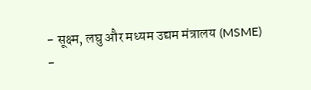- सूक्ष्म, लघु और मध्यम उद्यम मंत्रालय (MSME)
-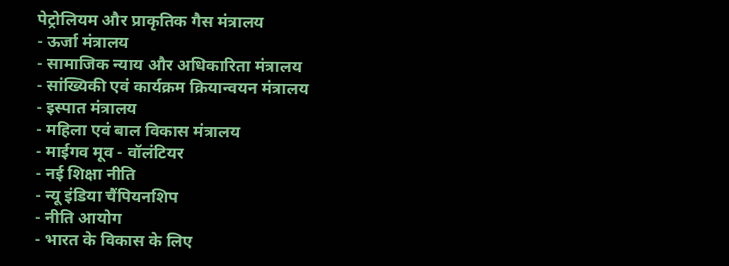पेट्रोलियम और प्राकृतिक गैस मंत्रालय
- ऊर्जा मंत्रालय
- सामाजिक न्याय और अधिकारिता मंत्रालय
- सांख्यिकी एवं कार्यक्रम क्रियान्वयन मंत्रालय
- इस्पात मंत्रालय
- महिला एवं बाल विकास मंत्रालय
- माईगव मूव - वॉलंटियर
- नई शिक्षा नीति
- न्यू इंडिया चैंपियनशिप
- नीति आयोग
- भारत के विकास के लिए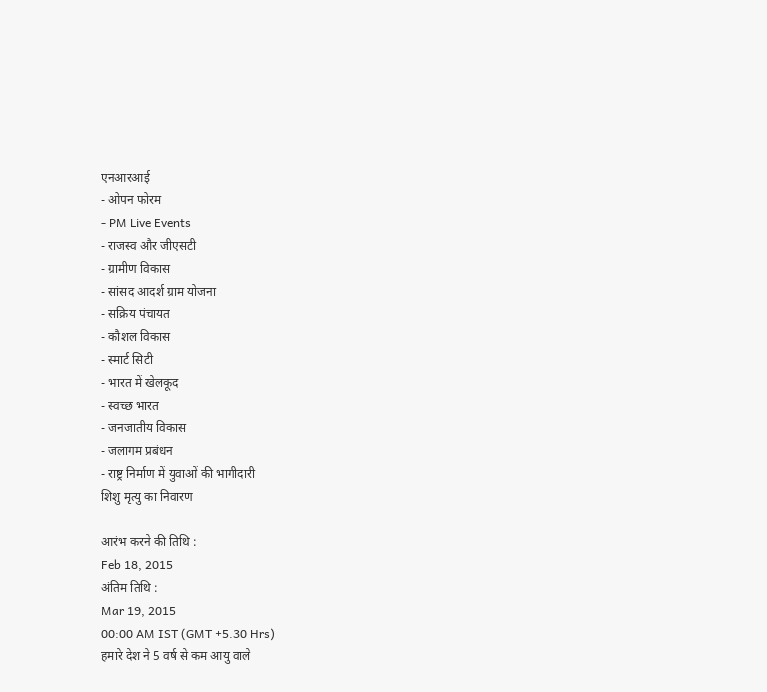एनआरआई
- ओपन फोरम
- PM Live Events
- राजस्व और जीएसटी
- ग्रामीण विकास
- सांसद आदर्श ग्राम योजना
- सक्रिय पंचायत
- कौशल विकास
- स्मार्ट सिटी
- भारत में खेलकूद
- स्वच्छ भारत
- जनजातीय विकास
- जलागम प्रबंधन
- राष्ट्र निर्माण में युवाओं की भागीदारी
शिशु मृत्यु का निवारण

आरंभ करने की तिथि :
Feb 18, 2015
अंतिम तिथि :
Mar 19, 2015
00:00 AM IST (GMT +5.30 Hrs)
हमारे देश ने 5 वर्ष से कम आयु वाले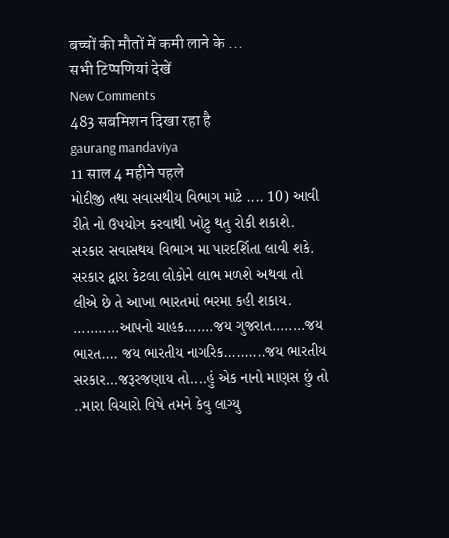बच्चों की मौतों में कमी लाने के ...
सभी टिप्पणियां देखें
New Comments
483 सबमिशन दिखा रहा है
gaurang mandaviya
11 साल 4 महीने पहले
મોદીજી તથા સવાસથીય વિભાગ માટે .... 10) આવી રીતે નો ઉપયોઞ કરવાથી ખોટુ થતુ રોકી શકાશે. સરકાર સવાસથય વિભાઞ મા પારદર્શિતા લાવી શકે. સરકાર દ્વારા કેટલા લોકોને લાભ મળશે અથવા તો લીએ છે તે આખા ભારતમાં ભરમા કહી શકાય.
...........આપનો ચાહક.......જય ગુજરાત........જય ભારત.... જય ભારતીય નાગરિક..........જય ભારતીય સરકાર...જરૂરજણાય તો....હું એક નાનો માણસ છું તો ..મારા વિચારો વિષે તમને કેવુ લાગ્યુ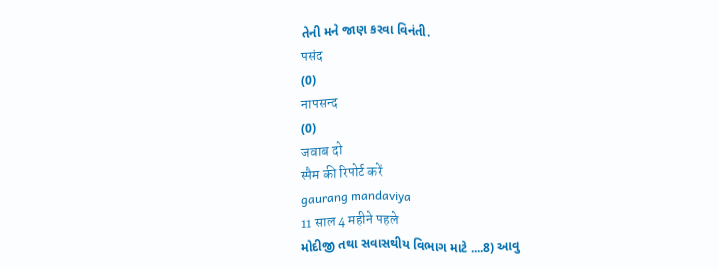તેની મને જાણ કરવા વિનંતી.
पसंद
(0)
नापसन्द
(0)
जवाब दो
स्पैम की रिपोर्ट करें
gaurang mandaviya
11 साल 4 महीने पहले
મોદીજી તથા સવાસથીય વિભાગ માટે ....8) આવુ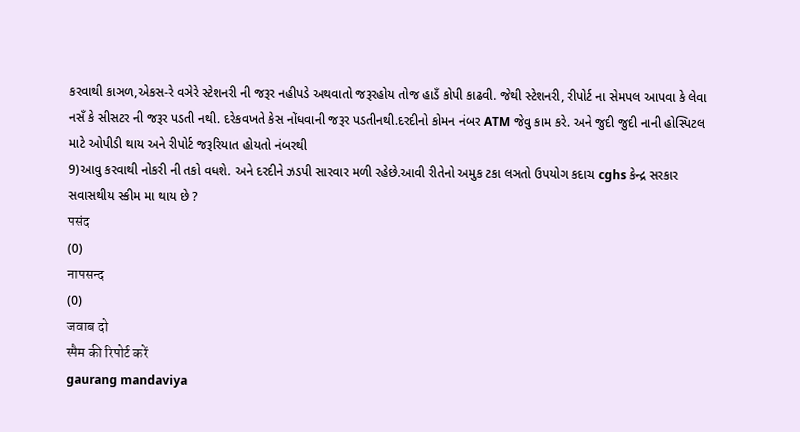કરવાથી કાઞળ,એકસ-રે વઞેરે સ્ટેશનરી ની જરૂર નહીપડે અથવાતો જરૂરહોય તોજ હાડઁ કોપી કાઢવી. જેથી સ્ટેશનરી, રીપોર્ટ ના સેમપલ આપવા કે લેવા નસઁ કે સીસટર ની જરૂર પડતી નથી. દરેકવખતે કેસ નોંધવાની જરૂર પડતીનથી.દરદીનો કોમન નંબર ATM જેવુ કામ કરે. અને જુદી જુદી નાની હોસ્પિટલ માટે ઓપીડી થાય અને રીપોર્ટ જરૂરિયાત હોયતો નંબરથી
9)આવુ કરવાથી નોકરી ની તકો વધશે. અને દરદીને ઝડપી સારવાર મળી રહેછે.આવી રીતેનો અમુક ટકા લઞતો ઉપયોગ કદાચ cghs કેન્દ્ર સરકાર સવાસથીય સ્કીમ મા થાય છે ?
पसंद
(0)
नापसन्द
(0)
जवाब दो
स्पैम की रिपोर्ट करें
gaurang mandaviya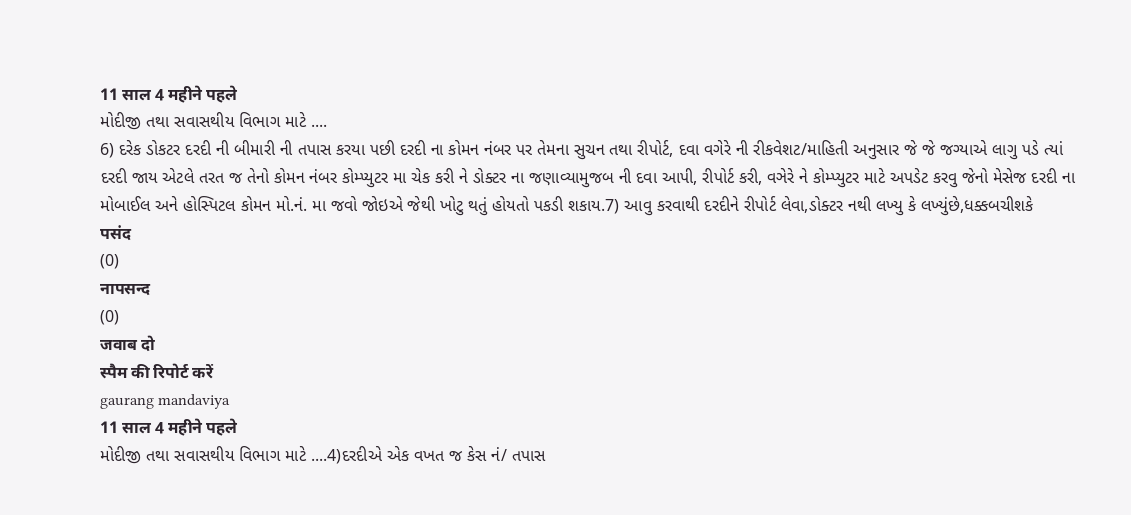11 साल 4 महीने पहले
મોદીજી તથા સવાસથીય વિભાગ માટે ....
6) દરેક ડોકટર દરદી ની બીમારી ની તપાસ કરયા પછી દરદી ના કોમન નંબર પર તેમના સુચન તથા રીપોર્ટ, દવા વગેરે ની રીકવેશટ/માહિતી અનુસાર જે જે જગ્યાએ લાગુ પડે ત્યાં દરદી જાય એટલે તરત જ તેનો કોમન નંબર કોમ્પ્યુટર મા ચેક કરી ને ડોક્ટર ના જણાવ્યામુજબ ની દવા આપી, રીપોર્ટ કરી, વઞેરે ને કોમ્પ્યુટર માટે અપડેટ કરવુ જેનો મેસેજ દરદી ના મોબાઈલ અને હોસ્પિટલ કોમન મો.નં. મા જવો જોઇએ જેથી ખોટુ થતું હોયતો પકડી શકાય.7) આવુ કરવાથી દરદીને રીપોર્ટ લેવા,ડોક્ટર નથી લખ્યુ કે લખ્યુંછે,ધક્કબચીશકે
पसंद
(0)
नापसन्द
(0)
जवाब दो
स्पैम की रिपोर्ट करें
gaurang mandaviya
11 साल 4 महीने पहले
મોદીજી તથા સવાસથીય વિભાગ માટે ....4)દરદીએ એક વખત જ કેસ નં/ તપાસ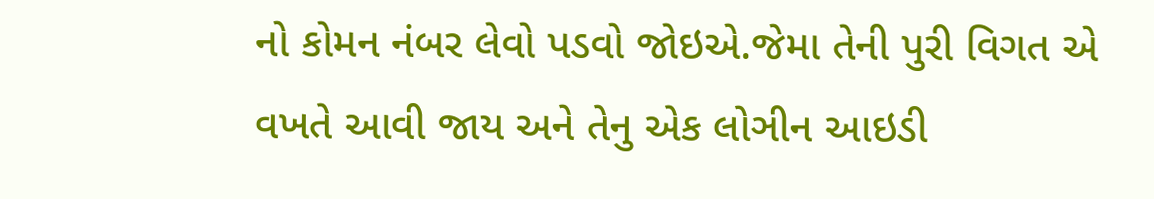નો કોમન નંબર લેવો પડવો જોઇએ.જેમા તેની પુરી વિગત એ વખતે આવી જાય અને તેનુ એક લોઞીન આઇડી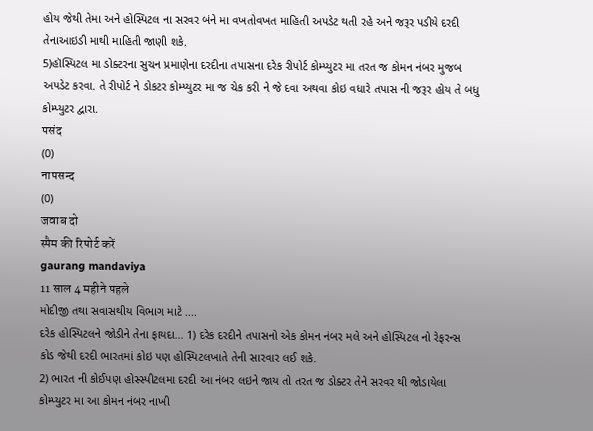હોય જેથી તેમા અને હોસ્પિટલ ના સરવર બંને મા વખતોવખત માહિતી અપડેટ થતી રહે અને જરૂર પડીયે દરદી તેનાઆઇડી માથી માહિતી જાણી શકે.
5)હૉસ્પિટલ મા ડોક્ટરના સુચન પ્રમાણેના દરદીના તપાસના દરેક રીપોર્ટ કોમ્પ્યુટર મા તરત જ કોમન નંબર મુજબ અપડેટ કરવા. તે રીપોર્ટ ને ડોકટર કોમ્પ્યુટર મા જ ચેક કરી ને જે દવા અથવા કોઇ વધારે તપાસ ની જરૂર હોય તે બધુ કોમ્પ્યુટર દ્વારા.
पसंद
(0)
नापसन्द
(0)
जवाब दो
स्पैम की रिपोर्ट करें
gaurang mandaviya
11 साल 4 महीने पहले
મોદીજી તથા સવાસથીય વિભાગ માટે ....
દરેક હોસ્પિટલને જોડીને તેના ફાયદા... 1) દરેક દરદીને તપાસનો એક કોમન નંબર મલે અને હોસ્પિટલ નો રેફરન્સ
કોડ જેથી દરદી ભારતમાં કોઇ પણ હોસ્પિટલખાતે તેની સારવાર લઈ શકે.
2) ભારત ની કોઈપણ હોસ્સ્પીટલમા દરદી આ નંબર લઇને જાય તો તરત જ ડોક્ટર તેને સરવર થી જોડાયેલા કોમ્પ્યુટર મા આ કોમન નંબર નાખી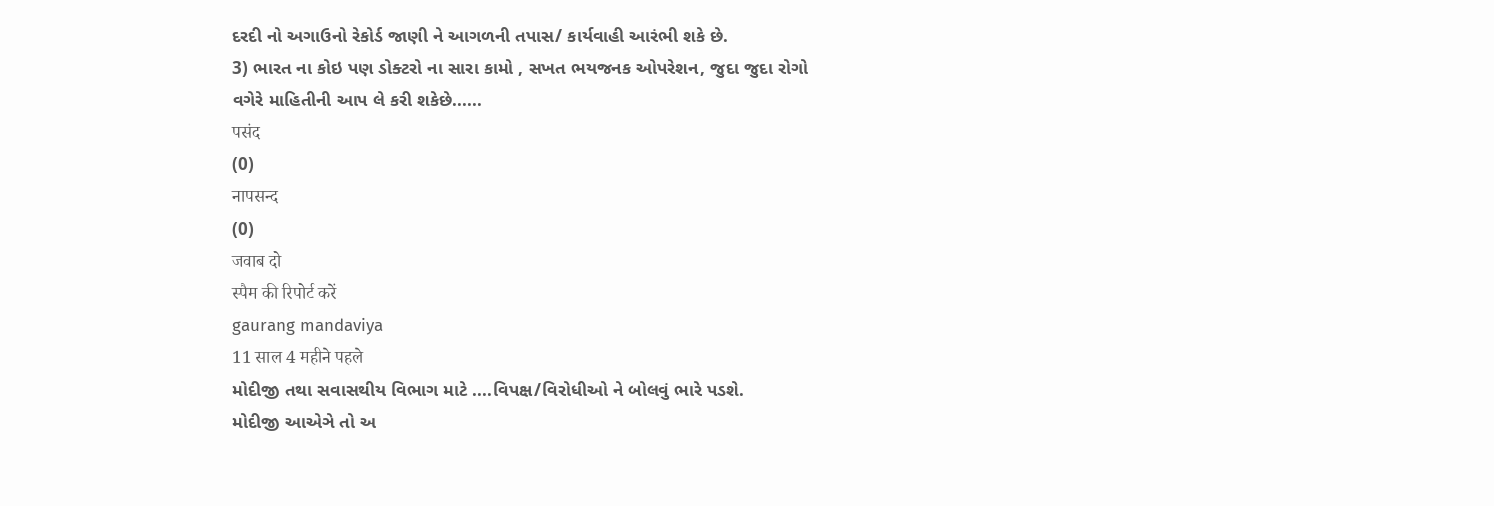દરદી નો અગાઉનો રેકોર્ડ જાણી ને આગળની તપાસ/ કાર્યવાહી આરંભી શકે છે.
3) ભારત ના કોઇ પણ ડોક્ટરો ના સારા કામો , સખત ભયજનક ઓપરેશન, જુદા જુદા રોગો વગેરે માહિતીની આપ લે કરી શકેછે......
पसंद
(0)
नापसन्द
(0)
जवाब दो
स्पैम की रिपोर्ट करें
gaurang mandaviya
11 साल 4 महीने पहले
મોદીજી તથા સવાસથીય વિભાગ માટે ....વિપક્ષ/વિરોધીઓ ને બોલવું ભારે પડશે.
મોદીજી આએઞે તો અ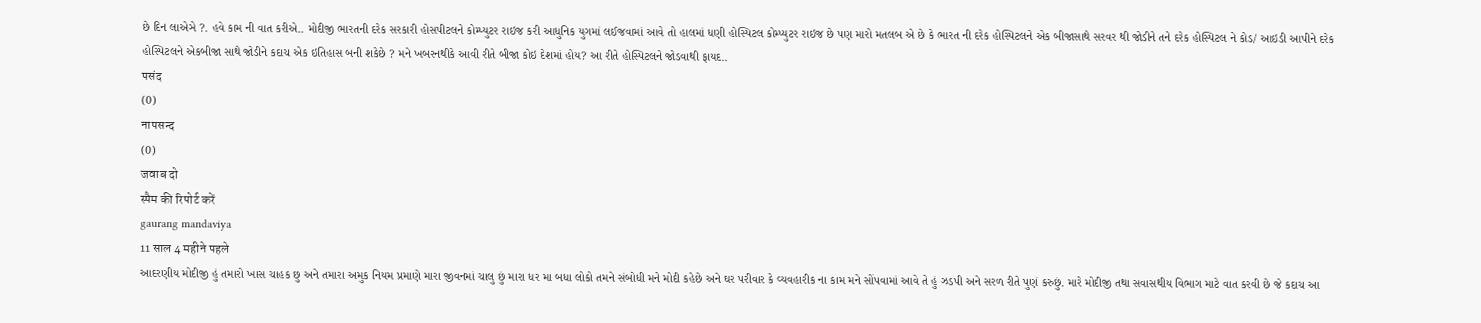છે દિન લાએઞે ?. હવે કામ ની વાત કરીએ.. મોદીજી ભારતની દરેક સરકારી હોસપીટલને કોમ્પ્યુટર રાઇજ કરી આધુનિક યુગમાં લઈજવામાં આવે તો હાલમાં ધણી હોસ્પિટલ કોમ્પ્યુટર રાઇજ છે પણ મારો મતલબ એ છે કે ભારત ની દરેક હોસ્પિટલને એક બીજાસાથે સરવર થી જોડીને તને દરેક હોસ્પિટલ ને કોડ/ આઇડી આપીને દરેક હોસ્પિટલને એકબીજા સાથે જોડીને કદાચ એક ઇતિહાસ બની શકેછે ? મને ખબરનથીકે આવી રીતે બીજા કોઇ દેશમાં હોય? આ રીતે હોસ્પિટલને જોડવાથી ફાયદ..
पसंद
(0)
नापसन्द
(0)
जवाब दो
स्पैम की रिपोर्ट करें
gaurang mandaviya
11 साल 4 महीने पहले
આદરણીય મોદીજી હું તમારો ખાસ ચાહક છુ અને તમારા અમુક નિયમ પ્રમાણે મારા જીવનમાં ચાલુ છું મારા ધર મા બધા લોકો તમને સંબોધી મને મોદી કહેછે અને ઘર પરીવાર કે વ્યવહારીક ના કામ મને સોંપવામાં આવે તે હું ઝડપી અને સરળ રીતે પુણં કરુછું. મારે મોદીજી તથા સવાસથીય વિભાગ માટે વાત કરવી છે જે કદાચ આ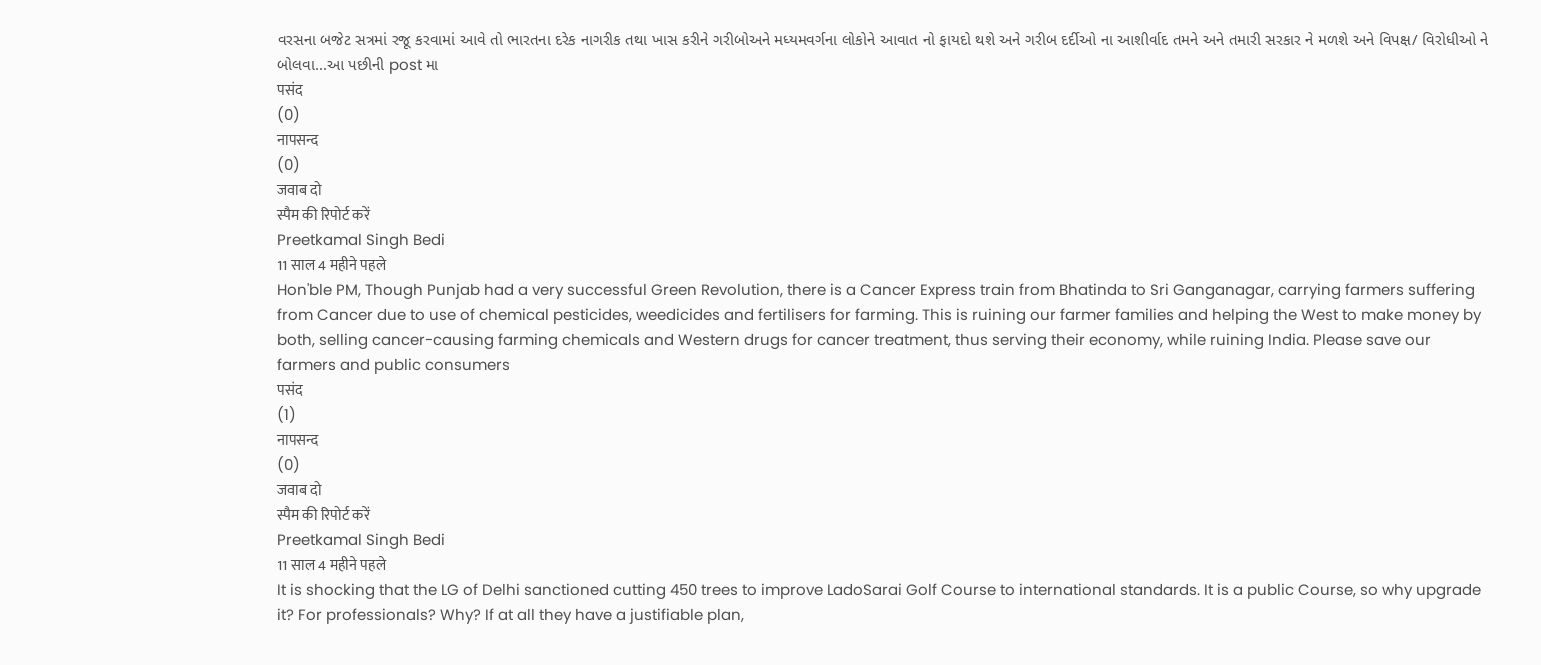વરસના બજેટ સત્રમાં રજૂ કરવામાં આવે તો ભારતના દરેક નાગરીક તથા ખાસ કરીને ગરીબોઅને મધ્યમવર્ગના લોકોને આવાત નો ફાયદો થશે અને ગરીબ દર્દીઓ ના આશીર્વાદ તમને અને તમારી સરકાર ને મળશે અને વિપક્ષ/ વિરોધીઓ ને બોલવા...આ પછીની post મા
पसंद
(0)
नापसन्द
(0)
जवाब दो
स्पैम की रिपोर्ट करें
Preetkamal Singh Bedi
11 साल 4 महीने पहले
Hon'ble PM, Though Punjab had a very successful Green Revolution, there is a Cancer Express train from Bhatinda to Sri Ganganagar, carrying farmers suffering from Cancer due to use of chemical pesticides, weedicides and fertilisers for farming. This is ruining our farmer families and helping the West to make money by both, selling cancer-causing farming chemicals and Western drugs for cancer treatment, thus serving their economy, while ruining India. Please save our farmers and public consumers
पसंद
(1)
नापसन्द
(0)
जवाब दो
स्पैम की रिपोर्ट करें
Preetkamal Singh Bedi
11 साल 4 महीने पहले
It is shocking that the LG of Delhi sanctioned cutting 450 trees to improve LadoSarai Golf Course to international standards. It is a public Course, so why upgrade it? For professionals? Why? If at all they have a justifiable plan,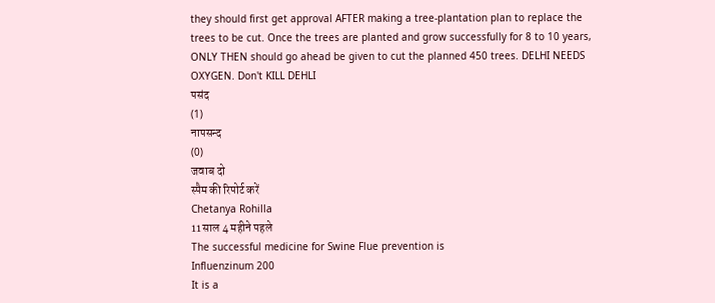they should first get approval AFTER making a tree-plantation plan to replace the trees to be cut. Once the trees are planted and grow successfully for 8 to 10 years, ONLY THEN should go ahead be given to cut the planned 450 trees. DELHI NEEDS OXYGEN. Don't KILL DEHLI
पसंद
(1)
नापसन्द
(0)
जवाब दो
स्पैम की रिपोर्ट करें
Chetanya Rohilla
11 साल 4 महीने पहले
The successful medicine for Swine Flue prevention is
Influenzinum 200
It is a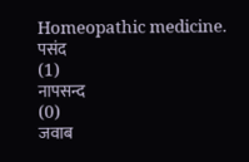Homeopathic medicine.
पसंद
(1)
नापसन्द
(0)
जवाब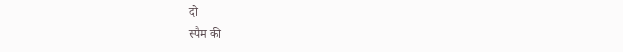दो
स्पैम की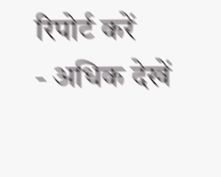रिपोर्ट करें
- अधिक देखें